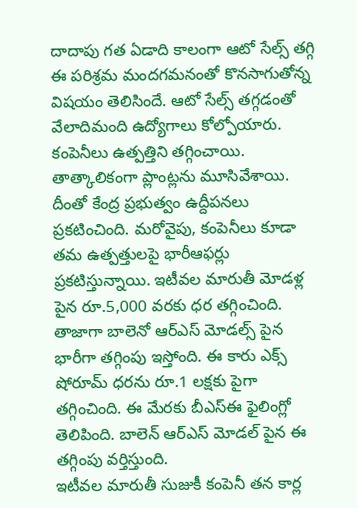దాదాపు గత ఏడాది కాలంగా ఆటో సేల్స్ తగ్గి ఈ పరిశ్రమ మందగమనంతో కొనసాగుతోన్న విషయం తెలిసిందే. ఆటో సేల్స్ తగ్గడంతో వేలాదిమంది ఉద్యోగాలు కోల్పోయారు. కంపెనీలు ఉత్పత్తిని తగ్గించాయి. తాత్కాలికంగా ప్లాంట్లను మూసివేశాయి. దీంతో కేంద్ర ప్రభుత్వం ఉద్దీపనలు ప్రకటించింది. మరోవైపు, కంపెనీలు కూడా తమ ఉత్పత్తులపై భారీఆఫర్లు ప్రకటిస్తున్నాయి. ఇటీవల మారుతీ మోడళ్ల పైన రూ.5,000 వరకు ధర తగ్గించింది. తాజాగా బాలెనో ఆర్ఎస్ మోడల్స్ పైన భారీగా తగ్గింపు ఇస్తోంది. ఈ కారు ఎక్స్ షోరూమ్ ధరను రూ.1 లక్షకు పైగా తగ్గించింది. ఈ మేరకు బీఎస్ఈ ఫైలింగ్లో తెలిపింది. బాలెన్ ఆర్ఎస్ మోడల్ పైన ఈ తగ్గింపు వర్తిస్తుంది.
ఇటీవల మారుతీ సుజుకీ కంపెనీ తన కార్ల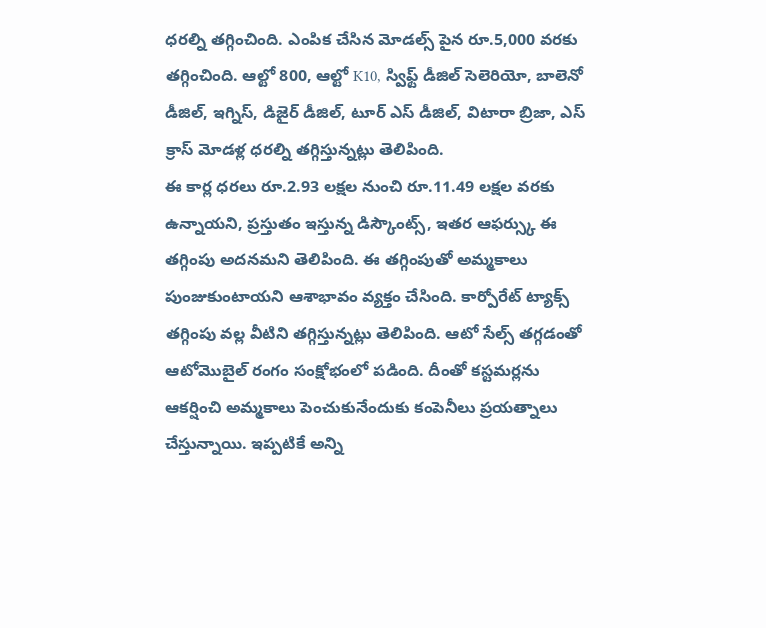ధరల్ని తగ్గించింది. ఎంపిక చేసిన మోడల్స్ పైన రూ.5,000 వరకు తగ్గించింది. ఆల్టో 800, ఆల్టో K10, స్విఫ్ట్ డీజిల్ సెలెరియో, బాలెనో డీజిల్, ఇగ్నిస్, డిజైర్ డీజిల్, టూర్ ఎస్ డీజిల్, విటారా బ్రిజా, ఎస్ క్రాస్ మోడళ్ల ధరల్ని తగ్గిస్తున్నట్లు తెలిపింది.
ఈ కార్ల ధరలు రూ.2.93 లక్షల నుంచి రూ.11.49 లక్షల వరకు ఉన్నాయని, ప్రస్తుతం ఇస్తున్న డిస్కౌంట్స్, ఇతర ఆఫర్స్కు ఈ తగ్గింపు అదనమని తెలిపింది. ఈ తగ్గింపుతో అమ్మకాలు పుంజుకుంటాయని ఆశాభావం వ్యక్తం చేసింది. కార్పోరేట్ ట్యాక్స్ తగ్గింపు వల్ల వీటిని తగ్గిస్తున్నట్లు తెలిపింది. ఆటో సేల్స్ తగ్గడంతో ఆటోమొబైల్ రంగం సంక్షోభంలో పడింది. దీంతో కస్టమర్లను ఆకర్షించి అమ్మకాలు పెంచుకునేందుకు కంపెనీలు ప్రయత్నాలు చేస్తున్నాయి. ఇప్పటికే అన్ని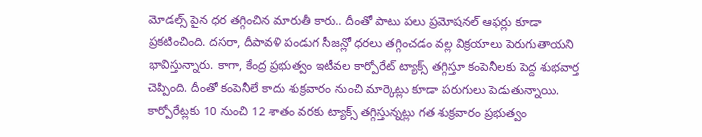మోడల్స్ పైన ధర తగ్గించిన మారుతీ కారు.. దీంతో పాటు పలు ప్రమోషనల్ ఆఫర్లు కూడా ప్రకటించింది. దసరా, దీపావళి పండుగ సీజన్లో ధరలు తగ్గించడం వల్ల విక్రయాలు పెరుగుతాయని భావిస్తున్నారు. కాగా, కేంద్ర ప్రభుత్వం ఇటీవల కార్పోరేట్ ట్యాక్స్ తగ్గిస్తూ కంపెనీలకు పెద్ద శుభవార్త చెప్పింది. దీంతో కంపెనీలే కాదు శుక్రవారం నుంచి మార్కెట్లు కూడా పరుగులు పెడుతున్నాయి. కార్పోరేట్లకు 10 నుంచి 12 శాతం వరకు ట్యాక్స్ తగ్గిస్తున్నట్లు గత శుక్రవారం ప్రభుత్వం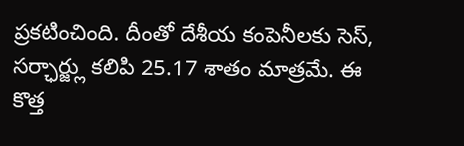ప్రకటించింది. దీంతో దేశీయ కంపెనీలకు సెస్, సర్ఛార్జ్లు కలిపి 25.17 శాతం మాత్రమే. ఈ కొత్త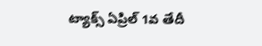ట్యాక్స్ ఏప్రిల్ 1వ తేదీ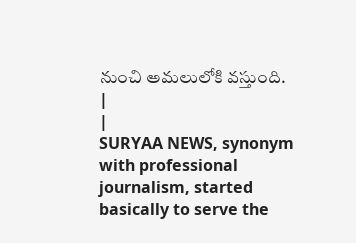నుంచి అమలులోకి వస్తుంది.
|
|
SURYAA NEWS, synonym with professional journalism, started basically to serve the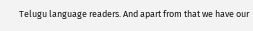Telugu language readers. And apart from that we have our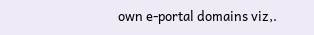own e-portal domains viz,.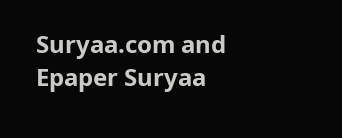Suryaa.com and Epaper Suryaa